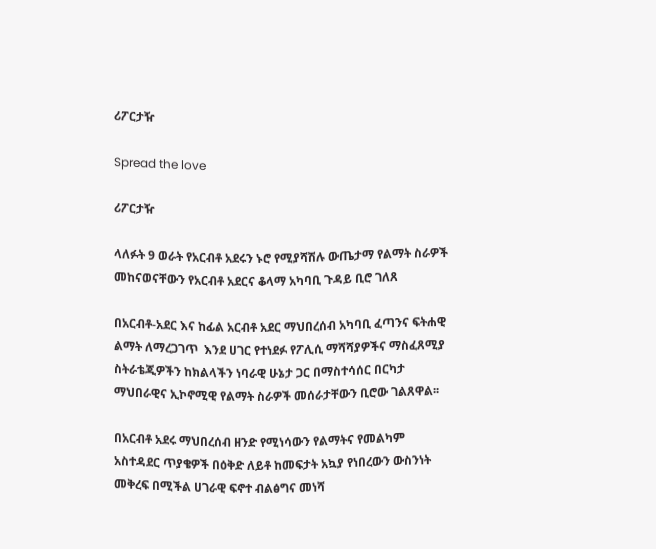ሪፖርታዥ

Spread the love

ሪፖርታዥ

ላለፉት 9 ወራት የአርብቶ አደሩን ኑሮ የሚያሻሽሉ ውጤታማ የልማት ስራዎች መከናወናቸውን የአርብቶ አደርና ቆላማ አካባቢ ጉዳይ ቢሮ ገለጸ

በአርብቶ-አደር እና ከፊል አርብቶ አደር ማህበረሰብ አካባቢ ፈጣንና ፍትሐዊ ልማት ለማረጋገጥ  እንደ ሀገር የተነደፉ የፖሊሲ ማሻሻያዎችና ማስፈጸሚያ ስትራቴጂዎችን ከክልላችን ነባራዊ ሁኔታ ጋር በማስተሳሰር በርካታ ማህበራዊና ኢኮኖሚዊ የልማት ስራዎች መሰራታቸውን ቢሮው ገልጸዋል፡፡

በአርብቶ አደሩ ማህበረሰብ ዘንድ የሚነሳውን የልማትና የመልካም አስተዳደር ጥያቄዎች በዕቅድ ለይቶ ከመፍታት አኳያ የነበረውን ውስንነት መቅረፍ በሚችል ሀገራዊ ፍኖተ ብልፅግና መነሻ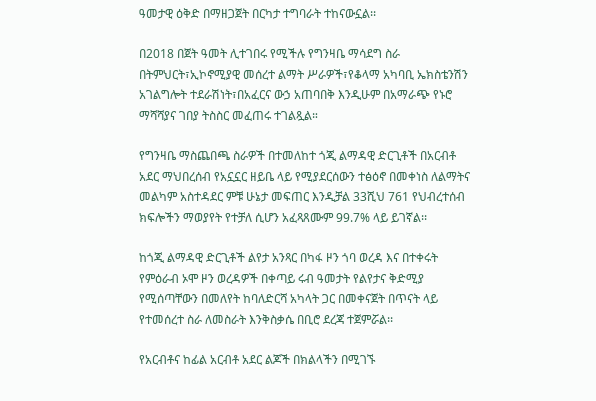ዓመታዊ ዕቅድ በማዘጋጀት በርካታ ተግባራት ተከናውኗል፡፡

በ2018 በጀት ዓመት ሊተገበሩ የሚችሉ የግንዛቤ ማሳደግ ስራ በትምህርት፣ኢኮኖሚያዊ መሰረተ ልማት ሥራዎች፣የቆላማ አካባቢ ኤክስቴንሽን አገልግሎት ተደራሽነት፣በአፈርና ውኃ አጠባበቅ እንዲሁም በአማራጭ የኑሮ ማሻሻያና ገበያ ትስስር መፈጠሩ ተገልጿል።

የግንዛቤ ማስጨበጫ ስራዎች በተመለከተ ጎጂ ልማዳዊ ድርጊቶች በአርብቶ አደር ማህበረሰብ የአኗኗር ዘይቤ ላይ የሚያደርሰውን ተፅዕኖ በመቀነስ ለልማትና መልካም አስተዳደር ምቹ ሁኔታ መፍጠር እንዲቻል 33ሺህ 761 የህብረተሰብ ክፍሎችን ማወያየት የተቻለ ሲሆን አፈጻጸሙም 99.7% ላይ ይገኛል፡፡

ከጎጂ ልማዳዊ ድርጊቶች ልየታ አንጻር በካፋ ዞን ጎባ ወረዳ እና በተቀሩት የምዕራብ ኦሞ ዞን ወረዳዎች በቀጣይ ሩብ ዓመታት የልየታና ቅድሚያ የሚሰጣቸውን በመለየት ከባለድርሻ አካላት ጋር በመቀናጀት በጥናት ላይ የተመሰረተ ስራ ለመስራት እንቅስቃሴ በቢሮ ደረጃ ተጀምሯል፡፡

የአርብቶና ከፊል አርብቶ አደር ልጆች በክልላችን በሚገኙ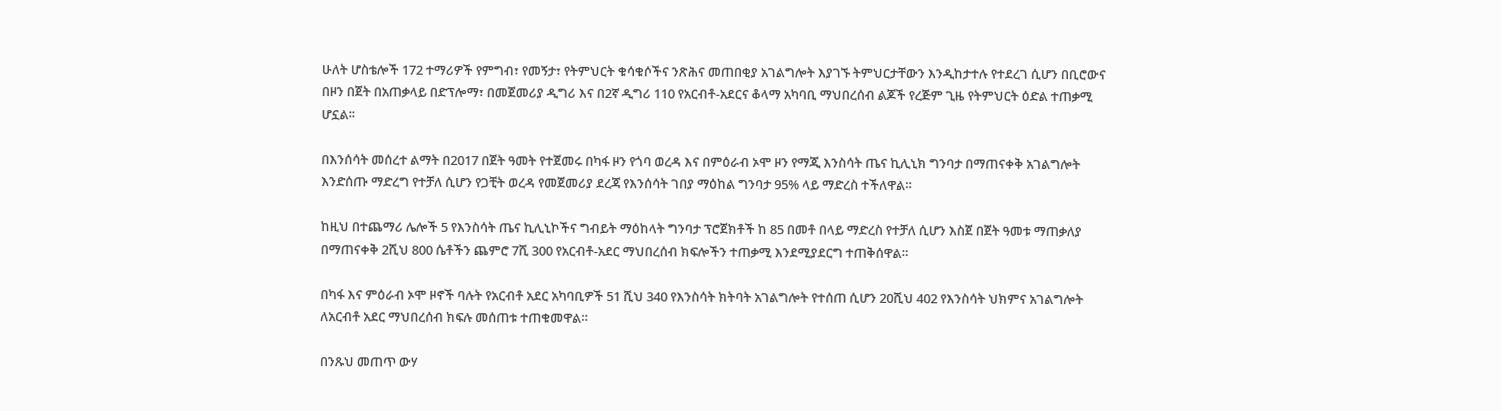ሁለት ሆስቴሎች 172 ተማሪዎች የምግብ፣ የመኝታ፣ የትምህርት ቁሳቁሶችና ንጽሕና መጠበቂያ አገልግሎት እያገኙ ትምህርታቸውን እንዲከታተሉ የተደረገ ሲሆን በቢሮውና በዞን በጀት በአጠቃላይ በድፕሎማ፣ በመጀመሪያ ዲግሪ እና በ2ኛ ዲግሪ 110 የአርብቶ-አደርና ቆላማ አካባቢ ማህበረሰብ ልጆች የረጅም ጊዜ የትምህርት ዕድል ተጠቃሚ ሆኗል፡፡

በእንሰሳት መሰረተ ልማት በ2017 በጀት ዓመት የተጀመሩ በካፋ ዞን የጎባ ወረዳ እና በምዕራብ ኦሞ ዞን የማጂ እንስሳት ጤና ኪሊኒክ ግንባታ በማጠናቀቅ አገልግሎት እንድሰጡ ማድረግ የተቻለ ሲሆን የጋቺት ወረዳ የመጀመሪያ ደረጃ የእንሰሳት ገበያ ማዕከል ግንባታ 95% ላይ ማድረስ ተችለዋል።

ከዚህ በተጨማሪ ሌሎች 5 የእንስሳት ጤና ኪሊኒኮችና ግብይት ማዕከላት ግንባታ ፕሮጀክቶች ከ 85 በመቶ በላይ ማድረስ የተቻለ ሲሆን እስጀ በጀት ዓመቱ ማጠቃለያ በማጠናቀቅ 2ሺህ 800 ሴቶችን ጨምሮ 7ሺ 300 የአርብቶ-አደር ማህበረሰብ ክፍሎችን ተጠቃሚ እንደሚያደርግ ተጠቅሰዋል።

በካፋ እና ምዕራብ ኦሞ ዞኖች ባሉት የአርብቶ አደር አካባቢዎች 51 ሺህ 340 የእንስሳት ክትባት አገልግሎት የተሰጠ ሲሆን 20ሺህ 402 የእንስሳት ህክምና አገልግሎት ለአርብቶ አደር ማህበረሰብ ክፍሉ መሰጠቱ ተጠቁመዋል።

በንጹህ መጠጥ ውሃ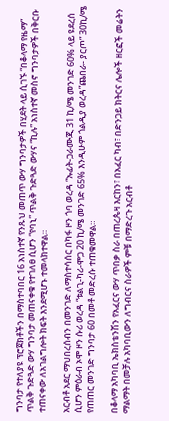ግንባታ የተለያዩ ፕሮጀክቶችን በማስተባበር 16 አነስተኛ የንጹህ መጠጥ ውሃ ግንባታዎች በሂደት ላይ ሲገኙ “በቆላማ የዜማ” ጥልቅ ጉድጓድ ውሃ ግንባታ መጠናቀቁ የተገለፀ ሲሆን “የባኒ” ጥልቅ ጉድጓድ ውሃና “ኪሉ” አነስተኛ መስኖ ግንባታዎች በቅርቡ ተጠናቀው ለአገልግሎት ክፍት እንደሚሆኑ ተመላክተዋል።

አርብቶ አደር ማህበረሰብን በመንገድ ለማስተሳሰር በካፋ ዞን ጎባ ወረዳ “ኡፊት-ጋራሙጂ 31 ኪ/ሜ መንገድ 60% ላይ ዩደረሰ ሲሆን ምዕራብ ኦሞ ዞን ሱሪ ወረዳ “ቱልጊ-ካሪ-ሞጋ 20 ኪ/ሜ መንገድ 65% እንዲሁም ጎልዲያ ወረዳ”ጨበራ- ያርጦ” 30ኪ/ሜ የጠጠር መንገድ ግንባታ 60 በመቶ መድረሱ ተጠቁመዋል።

በቆላማ አካባቢ ኤክስቴንሽን የአፈርና ውሃ ጥበቃ ስራ በጠረጴዛ እርከን፣ በአፈር ካብ፣ በድንጋይ ክትርና ሌሎች ዘርፎች መሬትን ማልማት በመቻሉ አካባቢውን ለግብርና ስራዎች ምቹ በማድረጉ አርብቶ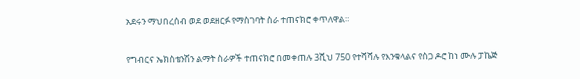አደሩን ማህበረሰብ ወደ ወደዘርፉ የማስገባት ስራ ተጠናክሮ ቀጥለዋል።

የግብርና ኤክስቴንሽን ልማት ስራዎች ተጠናክሮ በመቀጠሉ 3ሺህ 750 የተሻሻሉ የእንቁላልና የስጋ ዶሮ ከነ ሙሉ ፓኬጅ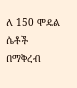ለ 150 ሞዴል ሴቶች በማቅረብ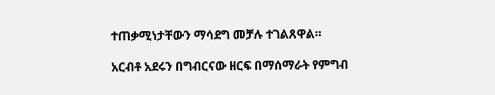ተጠቃሚነታቸውን ማሳደግ መቻሉ ተገልጸዋል።

አርብቶ አደሩን በግብርናው ዘርፍ በማሰማራት የምግብ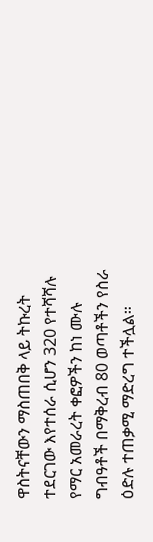ዋስትናቸውን ማስጠበቅ ላይ ትኩረት ተደርገው እየተሰራ ሲሆን 320 የተሻሻሉ የማር አመራረት ቀፎዎችን ከነ ሙሉ ግብዓቶች በማቅረብ 80 ወጣቶችን የስራ ዕድሉ ተጠቃሚ ማድረግ ተችሏል።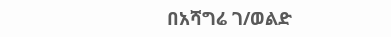በአሻግሬ ገ/ወልድ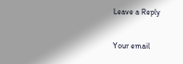Leave a Reply

Your email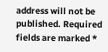address will not be published. Required fields are marked *